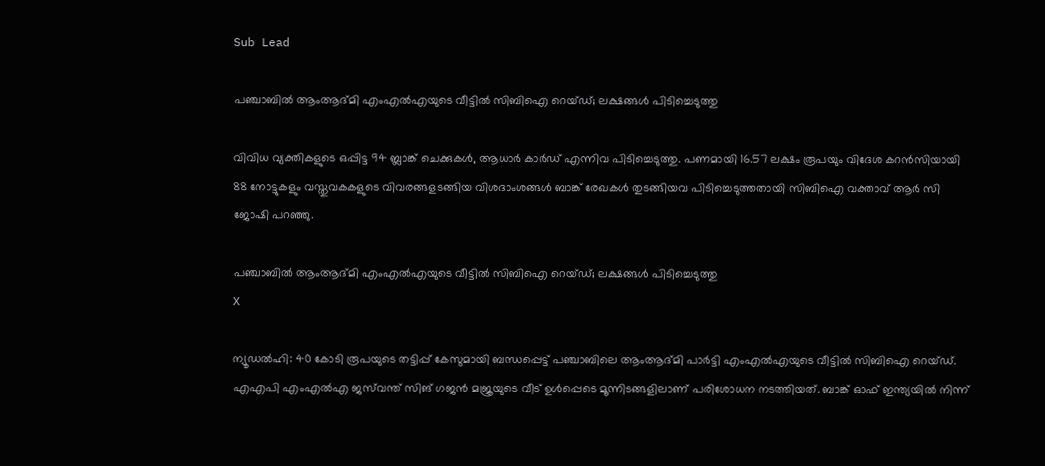Sub Lead

പഞ്ചാബില്‍ ആംആദ്മി എംഎല്‍എയുടെ വീട്ടില്‍ സിബിഐ റെയ്ഡ്; ലക്ഷങ്ങൾ പിടിച്ചെടുത്തു

വിവിധ വ്യക്തികളുടെ ഒപ്പിട്ട 94 ബ്ലാങ്ക് ചെക്കുകള്‍, ആധാര്‍ കാര്‍ഡ് എന്നിവ പിടിച്ചെടുത്തു. പണമായി 16.57 ലക്ഷം രൂപയും വിദേശ കറന്‍സിയായി 88 നോട്ടുകളും വസ്തുവകകളുടെ വിവരങ്ങളടങ്ങിയ വിശദാംശങ്ങള്‍ ബാങ്ക് രേഖകള്‍ തുടങ്ങിയവ പിടിച്ചെടുത്തതായി സിബിഐ വക്താവ് ആര്‍ സി ജോഷി പറഞ്ഞു.

പഞ്ചാബില്‍ ആംആദ്മി എംഎല്‍എയുടെ വീട്ടില്‍ സിബിഐ റെയ്ഡ്; ലക്ഷങ്ങൾ പിടിച്ചെടുത്തു
X

ന്യൂഡല്‍ഹി: 40 കോടി രൂപയുടെ തട്ടിപ്പ് കേസുമായി ബന്ധപ്പെട്ട് പഞ്ചാബിലെ ആംആദ്മി പാര്‍ട്ടി എംഎല്‍എയുടെ വീട്ടില്‍ സിബിഐ റെയ്ഡ്. എഎപി എംഎല്‍എ ജസ്‌വന്ത് സിങ് ഗജന്‍ മജ്രയുടെ വീട് ഉള്‍പ്പെടെ മൂന്നിടങ്ങളിലാണ് പരിശോധന നടത്തിയത്. ബാങ്ക് ഓഫ് ഇന്ത്യയില്‍ നിന്ന്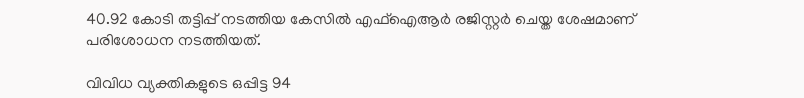40.92 കോടി തട്ടിപ്പ് നടത്തിയ കേസില്‍ എഫ്‌ഐആര്‍ രജിസ്റ്റര്‍ ചെയ്ത ശേഷമാണ് പരിശോധന നടത്തിയത്.

വിവിധ വ്യക്തികളുടെ ഒപ്പിട്ട 94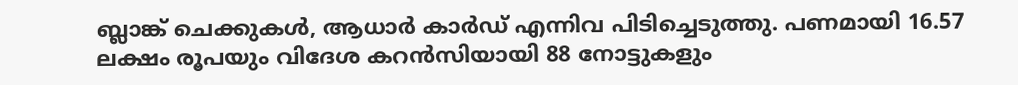ബ്ലാങ്ക് ചെക്കുകള്‍, ആധാര്‍ കാര്‍ഡ് എന്നിവ പിടിച്ചെടുത്തു. പണമായി 16.57 ലക്ഷം രൂപയും വിദേശ കറന്‍സിയായി 88 നോട്ടുകളും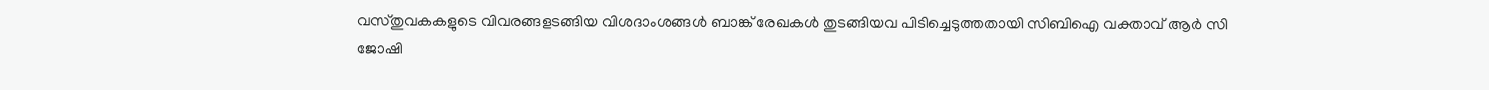വസ്തുവകകളുടെ വിവരങ്ങളടങ്ങിയ വിശദാംശങ്ങള്‍ ബാങ്ക് രേഖകള്‍ തുടങ്ങിയവ പിടിച്ചെടുത്തതായി സിബിഐ വക്താവ് ആര്‍ സി ജോഷി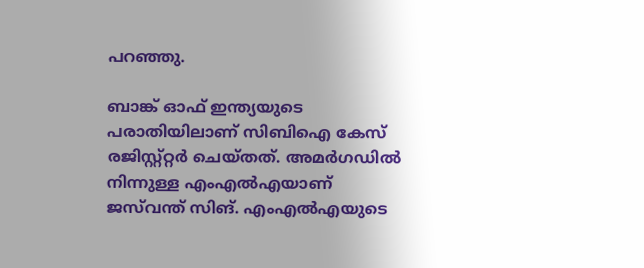പറഞ്ഞു.

ബാങ്ക് ഓഫ് ഇന്ത്യയുടെ പരാതിയിലാണ് സിബിഐ കേസ് രജിസ്റ്റ്റ്റര്‍ ചെയ്തത്. അമര്‍ഗഡില്‍ നിന്നുള്ള എംഎല്‍എയാണ് ജസ്‌വന്ത് സിങ്. എംഎല്‍എയുടെ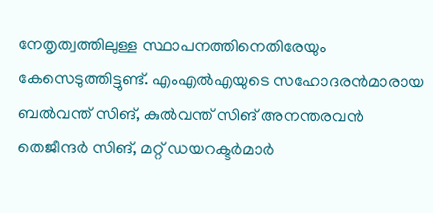നേതൃത്വത്തിലുള്ള സ്ഥാപനത്തിനെതിരേയും കേസെടുത്തിട്ടുണ്ട്. എംഎല്‍എയുടെ സഹോദരന്‍മാരായ ബല്‍വന്ത് സിങ്, കുല്‍വന്ത് സിങ് അനന്തരവന്‍ തെജീന്ദര്‍ സിങ്, മറ്റ് ഡയറക്ടര്‍മാര്‍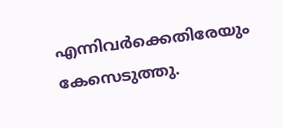എന്നിവര്‍ക്കെതിരേയും കേസെടുത്തു.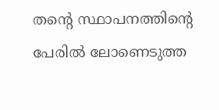തന്റെ സ്ഥാപനത്തിന്റെ പേരില്‍ ലോണെടുത്ത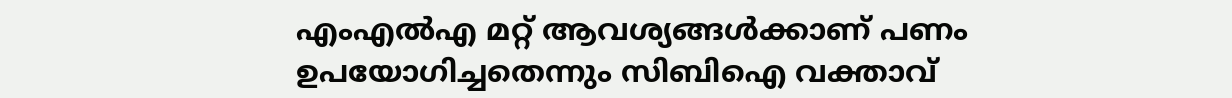എംഎല്‍എ മറ്റ് ആവശ്യങ്ങള്‍ക്കാണ് പണം ഉപയോഗിച്ചതെന്നും സിബിഐ വക്താവ്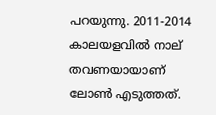പറയുന്നു. 2011-2014 കാലയളവില്‍ നാല് തവണയായാണ് ലോണ്‍ എടുത്തത്.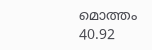മൊത്തം 40.92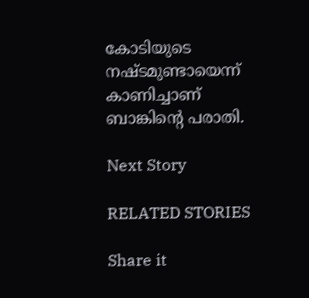കോടിയുടെ നഷ്ടമുണ്ടായെന്ന് കാണിച്ചാണ് ബാങ്കിന്റെ പരാതി.

Next Story

RELATED STORIES

Share it